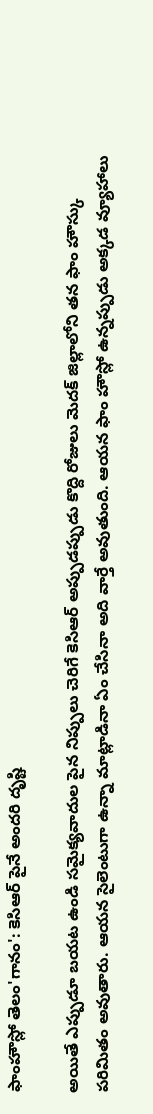ఫాంహౌస్లో తెలం'గానం': కెసిఆర్ పైనే అందరి దృష్టి

అయితే ఎప్పుడూ బయట ఉండి సమైక్యవాదుల పైన నిప్పులు చెరిగే కెసిఆర్ అప్పుడప్పుడు కొద్ది రోజులు మెదక్ జిల్లాలోని తన ఫాం హౌస్కు పరిమితం అవుతారు. ఆయన సైలెంటుగా ఉన్నా మాట్లాడినా ఏం చేసినా అది వార్తే అవుతుంది. ఆయన ఫాం హౌస్లో ఉన్నప్పుడు అక్కడ వ్యూహాలు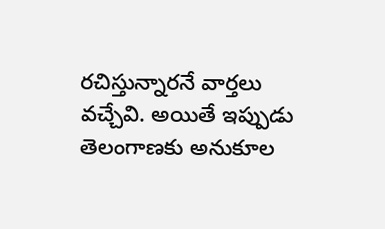రచిస్తున్నారనే వార్తలు వచ్చేవి. అయితే ఇప్పుడు తెలంగాణకు అనుకూల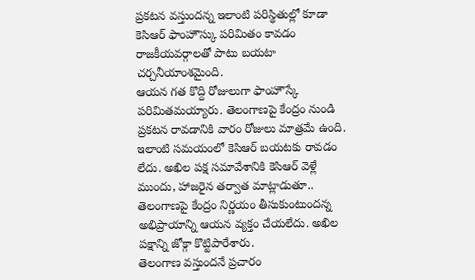ప్రకటన వస్తుందన్న ఇలాంటి పరిస్థితుల్లో కూడా కెసిఆర్ ఫాంహౌస్కు పరిమితం కావడం రాజకీయవర్గాలతో పాటు బయటా చర్చనీయాంశమైంది.
ఆయన గత కొద్ది రోజులుగా ఫాంహౌస్కే పరిమితమయ్యారు. తెలంగాణపై కేంద్రం నుండి ప్రకటన రావడానికి వారం రోజులు మాత్రమే ఉంది. ఇలాంటి సమయంలో కెసిఆర్ బయటకు రావడం లేదు. అఖిల పక్ష సమావేశానికి కెసిఆర్ వెళ్లే ముందు, హాజరైన తర్వాత మాట్లాడుతూ.. తెలంగాణపై కేంద్రం నిర్ణయం తీసుకుంటుందన్న అభిప్రాయాన్ని ఆయన వ్యక్తం చేయలేదు. అఖిల పక్షాన్ని జోక్గా కొట్టిపారేశారు.
తెలంగాణ వస్తుందనే ప్రచారం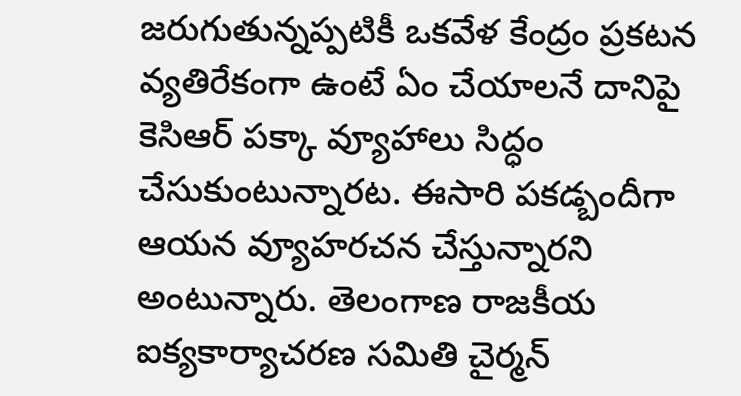జరుగుతున్నప్పటికీ ఒకవేళ కేంద్రం ప్రకటన వ్యతిరేకంగా ఉంటే ఏం చేయాలనే దానిపై కెసిఆర్ పక్కా వ్యూహాలు సిద్ధం చేసుకుంటున్నారట. ఈసారి పకడ్బందీగా ఆయన వ్యూహరచన చేస్తున్నారని అంటున్నారు. తెలంగాణ రాజకీయ ఐక్యకార్యాచరణ సమితి చైర్మన్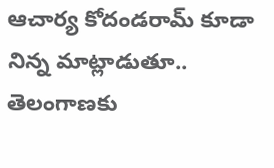ఆచార్య కోదండరామ్ కూడా నిన్న మాట్లాడుతూ.. తెలంగాణకు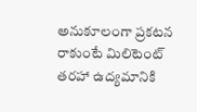అనుకూలంగా ప్రకటన రాకుంటే మిలిటెంట్ తరహా ఉద్యమానికి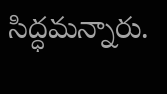సిద్ధమన్నారు.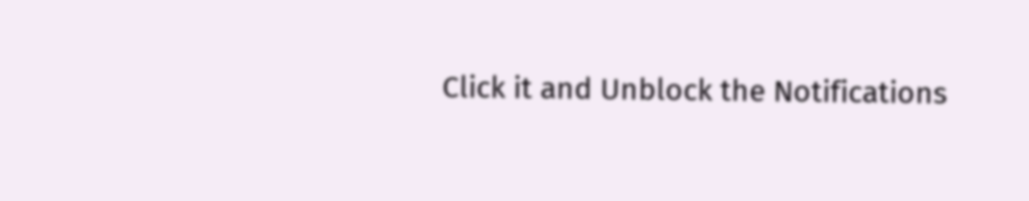Click it and Unblock the Notifications